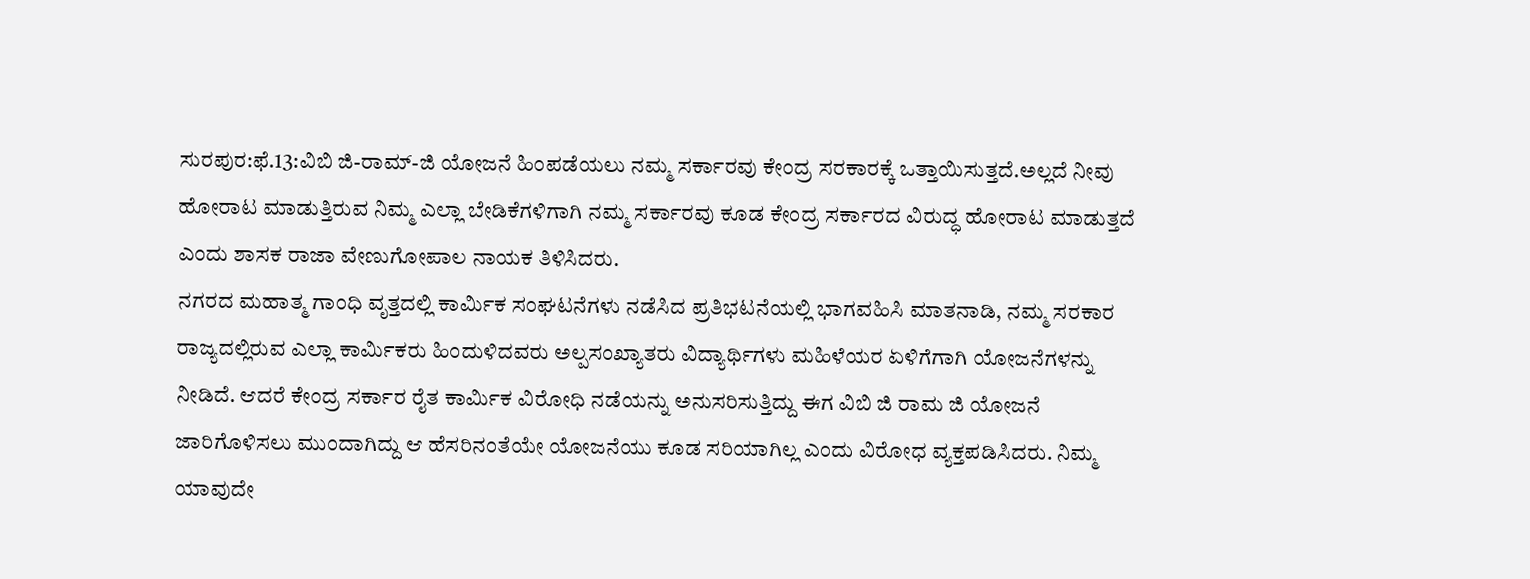ಸುರಪುರ:ಫೆ.13:ವಿಬಿ ಜಿ-ರಾಮ್-ಜಿ ಯೋಜನೆ ಹಿಂಪಡೆಯಲು ನಮ್ಮ ಸರ್ಕಾರವು ಕೇಂದ್ರ ಸರಕಾರಕ್ಕೆ ಒತ್ತಾಯಿಸುತ್ತದೆ.ಅಲ್ಲದೆ ನೀವು ಹೋರಾಟ ಮಾಡುತ್ತಿರುವ ನಿಮ್ಮ ಎಲ್ಲಾ ಬೇಡಿಕೆಗಳಿಗಾಗಿ ನಮ್ಮ ಸರ್ಕಾರವು ಕೂಡ ಕೇಂದ್ರ ಸರ್ಕಾರದ ವಿರುದ್ಧ ಹೋರಾಟ ಮಾಡುತ್ತದೆ ಎಂದು ಶಾಸಕ ರಾಜಾ ವೇಣುಗೋಪಾಲ ನಾಯಕ ತಿಳಿಸಿದರು.
ನಗರದ ಮಹಾತ್ಮ ಗಾಂಧಿ ವೃತ್ತದಲ್ಲಿ ಕಾರ್ಮಿಕ ಸಂಘಟನೆಗಳು ನಡೆಸಿದ ಪ್ರತಿಭಟನೆಯಲ್ಲಿ ಭಾಗವಹಿಸಿ ಮಾತನಾಡಿ, ನಮ್ಮ ಸರಕಾರ ರಾಜ್ಯದಲ್ಲಿರುವ ಎಲ್ಲಾ ಕಾರ್ಮಿಕರು ಹಿಂದುಳಿದವರು ಅಲ್ಪಸಂಖ್ಯಾತರು ವಿದ್ಯಾರ್ಥಿಗಳು ಮಹಿಳೆಯರ ಏಳಿಗೆಗಾಗಿ ಯೋಜನೆಗಳನ್ನು ನೀಡಿದೆ. ಆದರೆ ಕೇಂದ್ರ ಸರ್ಕಾರ ರೈತ ಕಾರ್ಮಿಕ ವಿರೋಧಿ ನಡೆಯನ್ನು ಅನುಸರಿಸುತ್ತಿದ್ದು ಈಗ ವಿಬಿ ಜಿ ರಾಮ ಜಿ ಯೋಜನೆ ಜಾರಿಗೊಳಿಸಲು ಮುಂದಾಗಿದ್ದು ಆ ಹೆಸರಿನಂತೆಯೇ ಯೋಜನೆಯು ಕೂಡ ಸರಿಯಾಗಿಲ್ಲ ಎಂದು ವಿರೋಧ ವ್ಯಕ್ತಪಡಿಸಿದರು. ನಿಮ್ಮ ಯಾವುದೇ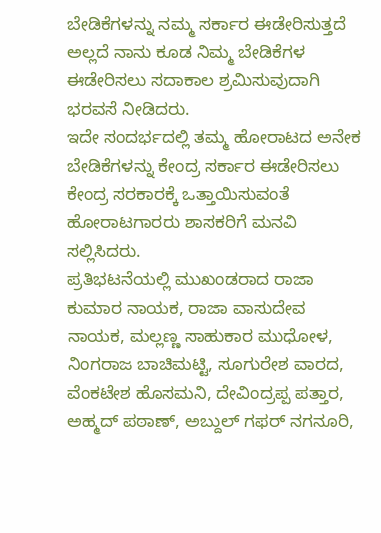ಬೇಡಿಕೆಗಳನ್ನು ನಮ್ಮ ಸರ್ಕಾರ ಈಡೇರಿಸುತ್ತದೆ ಅಲ್ಲದೆ ನಾನು ಕೂಡ ನಿಮ್ಮ ಬೇಡಿಕೆಗಳ ಈಡೇರಿಸಲು ಸದಾಕಾಲ ಶ್ರಮಿಸುವುದಾಗಿ ಭರವಸೆ ನೀಡಿದರು.
ಇದೇ ಸಂದರ್ಭದಲ್ಲಿ ತಮ್ಮ ಹೋರಾಟದ ಅನೇಕ ಬೇಡಿಕೆಗಳನ್ನು ಕೇಂದ್ರ ಸರ್ಕಾರ ಈಡೇರಿಸಲು ಕೇಂದ್ರ ಸರಕಾರಕ್ಕೆ ಒತ್ತಾಯಿಸುವಂತೆ ಹೋರಾಟಗಾರರು ಶಾಸಕರಿಗೆ ಮನವಿ ಸಲ್ಲಿಸಿದರು.
ಪ್ರತಿಭಟನೆಯಲ್ಲಿ ಮುಖಂಡರಾದ ರಾಜಾ ಕುಮಾರ ನಾಯಕ, ರಾಜಾ ವಾಸುದೇವ ನಾಯಕ, ಮಲ್ಲಣ್ಣ ಸಾಹುಕಾರ ಮುಧೋಳ, ನಿಂಗರಾಜ ಬಾಚಿಮಟ್ಟಿ, ಸೂಗುರೇಶ ವಾರದ, ವೆಂಕಟೇಶ ಹೊಸಮನಿ, ದೇವಿಂದ್ರಪ್ಪ ಪತ್ತಾರ, ಅಹ್ಮದ್ ಪಠಾಣ್, ಅಬ್ದುಲ್ ಗಫರ್ ನಗನೂರಿ,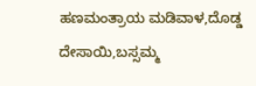ಹಣಮಂತ್ರಾಯ ಮಡಿವಾಳ,ದೊಡ್ಡ ದೇಸಾಯಿ,ಬಸ್ಸಮ್ಮ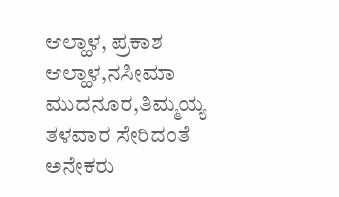ಆಲ್ಹಾಳ, ಪ್ರಕಾಶ ಆಲ್ಹಾಳ,ನಸೀಮಾ ಮುದನೂರ,ತಿಮ್ಮಯ್ಯ ತಳವಾರ ಸೇರಿದಂತೆ ಅನೇಕರು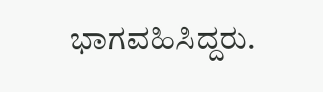ಭಾಗವಹಿಸಿದ್ದರು.